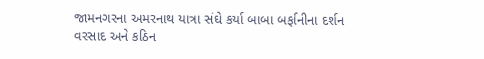જામનગરના અમરનાથ યાત્રા સંઘે કર્યા બાબા બર્ફાનીના દર્શન
વરસાદ અને કઠિન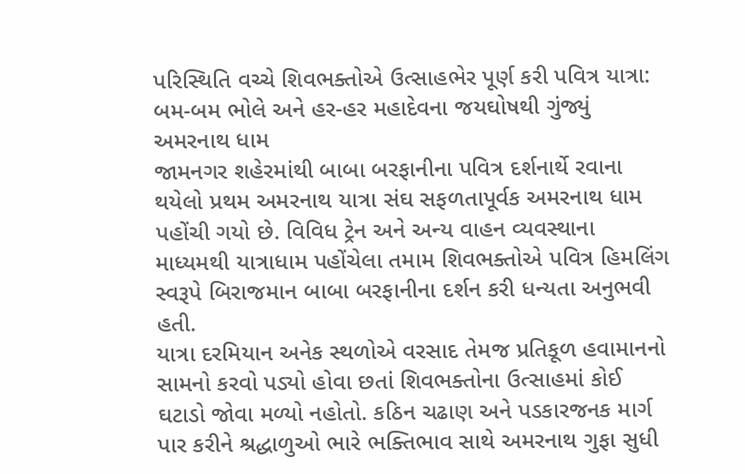પરિસ્થિતિ વચ્ચે શિવભક્તોએ ઉત્સાહભેર પૂર્ણ કરી પવિત્ર યાત્રા: બમ-બમ ભોલે અને હર-હર મહાદેવના જયઘોષથી ગુંજ્યું અમરનાથ ધામ
જામનગર શહેરમાંથી બાબા બરફાનીના પવિત્ર દર્શનાર્થે રવાના થયેલો પ્રથમ અમરનાથ યાત્રા સંઘ સફળતાપૂર્વક અમરનાથ ધામ પહોંચી ગયો છે. વિવિધ ટ્રેન અને અન્ય વાહન વ્યવસ્થાના માધ્યમથી યાત્રાધામ પહોંચેલા તમામ શિવભક્તોએ પવિત્ર હિમલિંગ સ્વરૂપે બિરાજમાન બાબા બરફાનીના દર્શન કરી ધન્યતા અનુભવી હતી.
યાત્રા દરમિયાન અનેક સ્થળોએ વરસાદ તેમજ પ્રતિકૂળ હવામાનનો સામનો કરવો પડ્યો હોવા છતાં શિવભક્તોના ઉત્સાહમાં કોઈ ઘટાડો જોવા મળ્યો નહોતો. કઠિન ચઢાણ અને પડકારજનક માર્ગ પાર કરીને શ્રદ્ધાળુઓ ભારે ભક્તિભાવ સાથે અમરનાથ ગુફા સુધી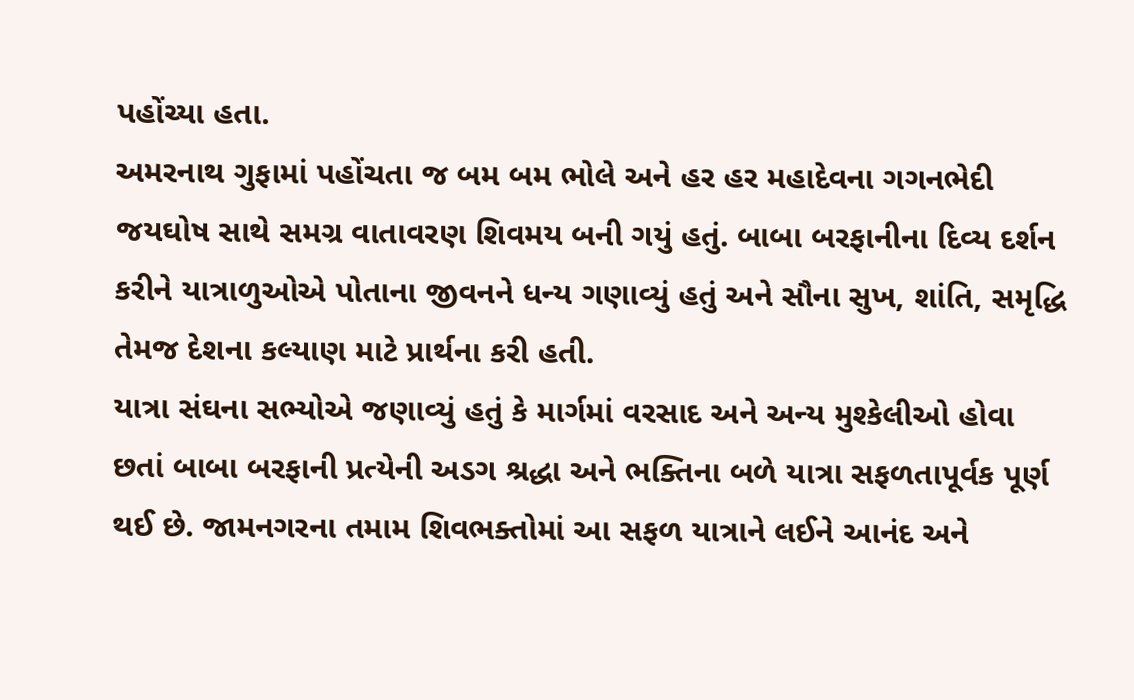પહોંચ્યા હતા.
અમરનાથ ગુફામાં પહોંચતા જ બમ બમ ભોલે અને હર હર મહાદેવના ગગનભેદી જયઘોષ સાથે સમગ્ર વાતાવરણ શિવમય બની ગયું હતું. બાબા બરફાનીના દિવ્ય દર્શન કરીને યાત્રાળુઓએ પોતાના જીવનને ધન્ય ગણાવ્યું હતું અને સૌના સુખ, શાંતિ, સમૃદ્ધિ તેમજ દેશના કલ્યાણ માટે પ્રાર્થના કરી હતી.
યાત્રા સંઘના સભ્યોએ જણાવ્યું હતું કે માર્ગમાં વરસાદ અને અન્ય મુશ્કેલીઓ હોવા છતાં બાબા બરફાની પ્રત્યેની અડગ શ્રદ્ધા અને ભક્તિના બળે યાત્રા સફળતાપૂર્વક પૂર્ણ થઈ છે. જામનગરના તમામ શિવભક્તોમાં આ સફળ યાત્રાને લઈને આનંદ અને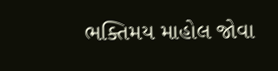ભક્તિમય માહોલ જોવા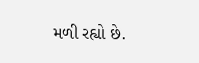મળી રહ્યો છે.